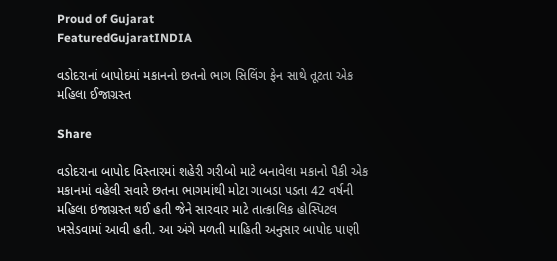Proud of Gujarat
FeaturedGujaratINDIA

વડોદરાનાં બાપોદમાં મકાનનો છતનો ભાગ સિલિંગ ફેન સાથે તૂટતા એક મહિલા ઈજાગ્રસ્ત

Share

વડોદરાના બાપોદ વિસ્તારમાં શહેરી ગરીબો માટે બનાવેલા મકાનો પૈકી એક મકાનમાં વહેલી સવારે છતના ભાગમાંથી મોટા ગાબડા પડતા 42 વર્ષની મહિલા ઇજાગ્રસ્ત થઈ હતી જેને સારવાર માટે તાત્કાલિક હોસ્પિટલ ખસેડવામાં આવી હતી. આ અંગે મળતી માહિતી અનુસાર બાપોદ પાણી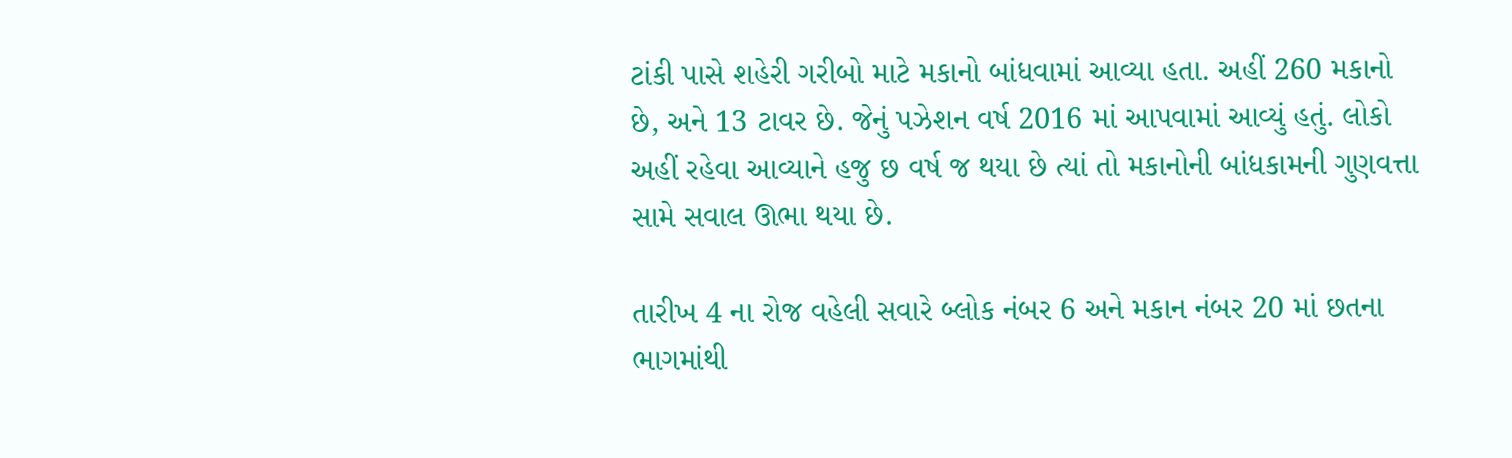ટાંકી પાસે શહેરી ગરીબો માટે મકાનો બાંધવામાં આવ્યા હતા. અહીં 260 મકાનો છે, અને 13 ટાવર છે. જેનું પઝેશન વર્ષ 2016 માં આપવામાં આવ્યું હતું. લોકો અહીં રહેવા આવ્યાને હજુ છ વર્ષ જ થયા છે ત્યાં તો મકાનોની બાંધકામની ગુણવત્તા સામે સવાલ ઊભા થયા છે.

તારીખ 4 ના રોજ વહેલી સવારે બ્લોક નંબર 6 અને મકાન નંબર 20 માં છતના ભાગમાંથી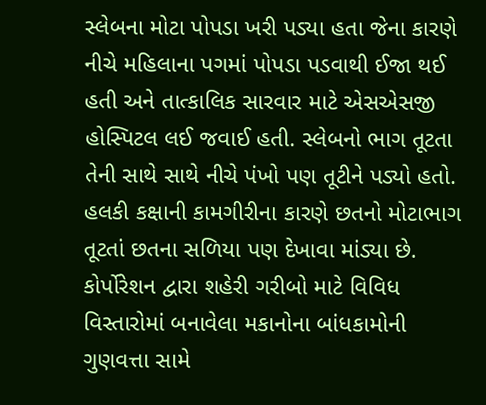સ્લેબના મોટા પોપડા ખરી પડ્યા હતા જેના કારણે નીચે મહિલાના પગમાં પોપડા પડવાથી ઈજા થઈ હતી અને તાત્કાલિક સારવાર માટે એસએસજી હોસ્પિટલ લઈ જવાઈ હતી. સ્લેબનો ભાગ તૂટતા તેની સાથે સાથે નીચે પંખો પણ તૂટીને પડ્યો હતો. હલકી કક્ષાની કામગીરીના કારણે છતનો મોટાભાગ તૂટતાં છતના સળિયા પણ દેખાવા માંડ્યા છે. કોર્પોરેશન દ્વારા શહેરી ગરીબો માટે વિવિધ વિસ્તારોમાં બનાવેલા મકાનોના બાંધકામોની ગુણવત્તા સામે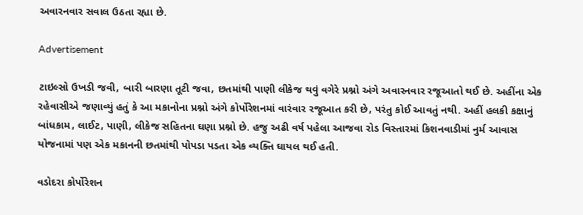અવારનવાર સવાલ ઉઠતા રહ્યા છે.

Advertisement

ટાઇલ્સો ઉખડી જવી, બારી બારણા તૂટી જવા, છતમાંથી પાણી લીકેજ થવું વગેરે પ્રશ્નો અંગે અવારનવાર રજૂઆતો થઈ છે. અહીંના એક રહેવાસીએ જણાવ્યું હતું કે આ મકાનોના પ્રશ્નો અંગે કોર્પોરેશનમાં વારંવાર રજૂઆત કરી છે, પરંતુ કોઈ આવતું નથી. અહીં હલકી કક્ષાનું બાંધકામ, લાઈટ, પાણી, લીકેજ સહિતના ઘણા પ્રશ્નો છે. હજુ અઢી વર્ષ પહેલા આજવા રોડ વિસ્તારમાં કિશનવાડીમાં નુર્મ આવાસ યોજનામાં પણ એક મકાનની છતમાંથી પોપડા પડતા એક વ્યક્તિ ઘાયલ થઈ હતી.

વડોદરા કોર્પોરેશન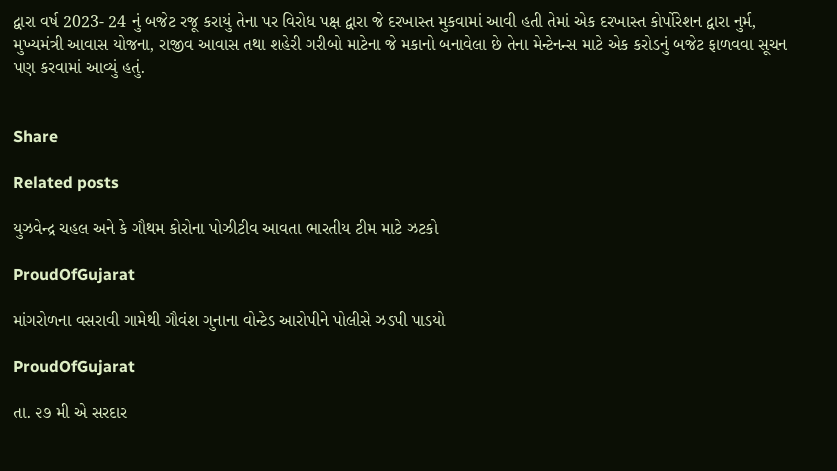દ્વારા વર્ષ 2023- 24 નું બજેટ રજૂ કરાયું તેના પર વિરોધ પક્ષ દ્વારા જે દરખાસ્ત મુકવામાં આવી હતી તેમાં એક દરખાસ્ત કોર્પોરેશન દ્વારા નુર્મ, મુખ્યમંત્રી આવાસ યોજના, રાજીવ આવાસ તથા શહેરી ગરીબો માટેના જે મકાનો બનાવેલા છે તેના મેન્ટેનન્સ માટે એક કરોડનું બજેટ ફાળવવા સૂચન પણ કરવામાં આવ્યું હતું.


Share

Related posts

યુઝવેન્દ્ર ચહલ અને કે ગૌથમ કોરોના પોઝીટીવ આવતા ભારતીય ટીમ માટે ઝટકો

ProudOfGujarat

માંગરોળના વસરાવી ગામેથી ગૌવંશ ગુનાના વોન્ટેડ આરોપીને પોલીસે ઝડપી પાડયો

ProudOfGujarat

તા. ૨૭ મી એ સરદાર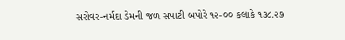સરોવર-નર્મદા ડેમની જળ સપાટી બપોરે ૧૨-૦૦ કલાકે ૧૩૮.૨૭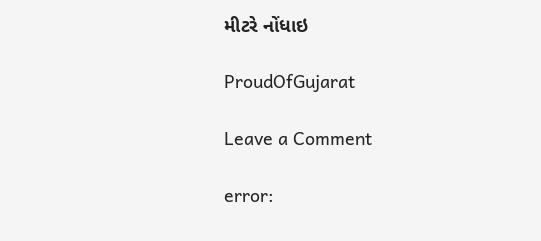મીટરે નોંધાઇ

ProudOfGujarat

Leave a Comment

error: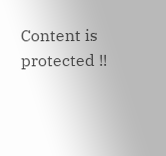Content is protected !!